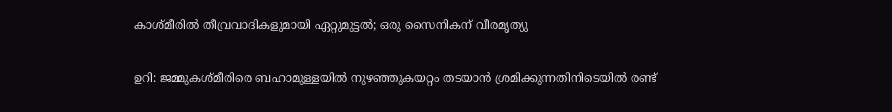കാശ്മീരില്‍ തീവ്രവാദികളുമായി ഏറ്റുമുട്ടല്‍; ഒരു സൈനികന് വീരമൃത്യു

ഉറി: ജമ്മുകശ്മീരിരെ ബഹാമുള്ളയില്‍ നുഴഞ്ഞുകയറ്റം തടയാന്‍ ശ്രമിക്കുന്നതിനിടെയില്‍ രണ്ട്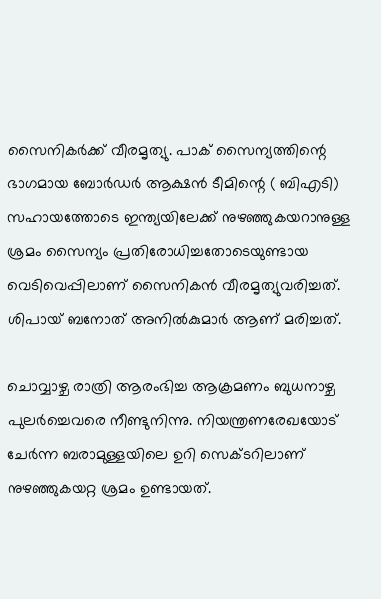സൈനികര്‍ക്ക് വീരമൃത്യു. പാക് സൈന്യത്തിന്റെ ഭാഗമായ ബോര്‍ഡര്‍ ആക്ഷന്‍ ടീമിന്റെ ( ബിഎടി) സഹായത്തോടെ ഇന്ത്യയിലേക്ക് നുഴഞ്ഞുകയറാനുള്ള ശ്രമം സൈന്യം പ്രതിരോധിച്ചതോടെയുണ്ടായ വെടിവെപ്പിലാണ് സൈനികന്‍ വീരമൃത്യുവരിച്ചത്. ശിപായ് ബനോത് അനില്‍കുമാര്‍ ആണ് മരിച്ചത്.

ചൊവ്വാഴ്ച രാത്രി ആരംഭിച്ച ആക്രമണം ബുധനാഴ്ച പുലര്‍ച്ചെവരെ നീണ്ടുനിന്നു. നിയന്ത്രണരേഖയോട് ചേര്‍ന്ന ബരാമുള്ളയിലെ ഉറി സെക്ടറിലാണ് നുഴഞ്ഞുകയറ്റ ശ്രമം ഉണ്ടായത്.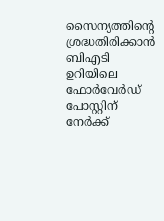സൈന്യത്തിന്റെ ശ്രദ്ധതിരിക്കാന്‍ ബിഎടി ഉറിയിലെ ഫോര്‍വേര്‍ഡ് പോസ്റ്റിന് നേര്‍ക്ക്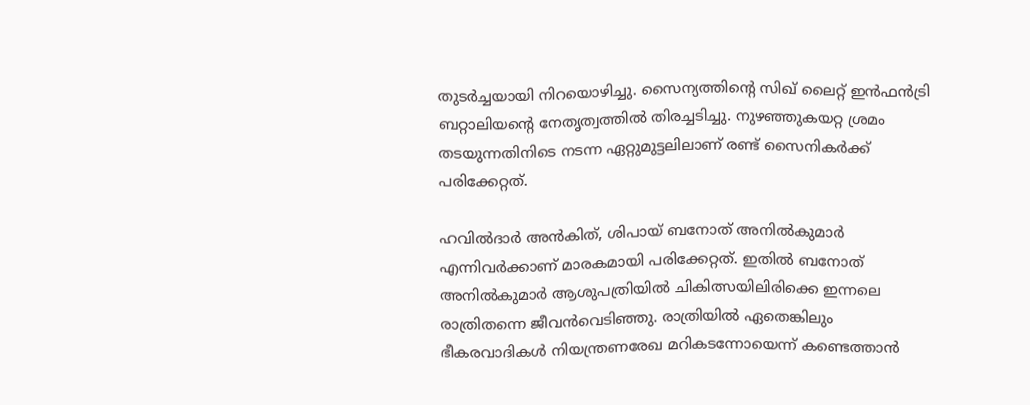തുടര്‍ച്ചയായി നിറയൊഴിച്ചു. സൈന്യത്തിന്റെ സിഖ് ലൈറ്റ് ഇന്‍ഫന്‍ട്രി ബറ്റാലിയന്റെ നേതൃത്വത്തില്‍ തിരച്ചടിച്ചു. നുഴഞ്ഞുകയറ്റ ശ്രമം തടയുന്നതിനിടെ നടന്ന ഏറ്റുമുട്ടലിലാണ് രണ്ട് സൈനികര്‍ക്ക് പരിക്കേറ്റത്.

ഹവില്‍ദാര്‍ അന്‍കിത്, ശിപായ് ബനോത് അനില്‍കുമാര്‍ എന്നിവര്‍ക്കാണ് മാരകമായി പരിക്കേറ്റത്. ഇതില്‍ ബനോത് അനില്‍കുമാര്‍ ആശുപത്രിയില്‍ ചികിത്സയിലിരിക്കെ ഇന്നലെ രാത്രിതന്നെ ജീവന്‍വെടിഞ്ഞു. രാത്രിയില്‍ ഏതെങ്കിലും ഭീകരവാദികള്‍ നിയന്ത്രണരേഖ മറികടന്നോയെന്ന് കണ്ടെത്താന്‍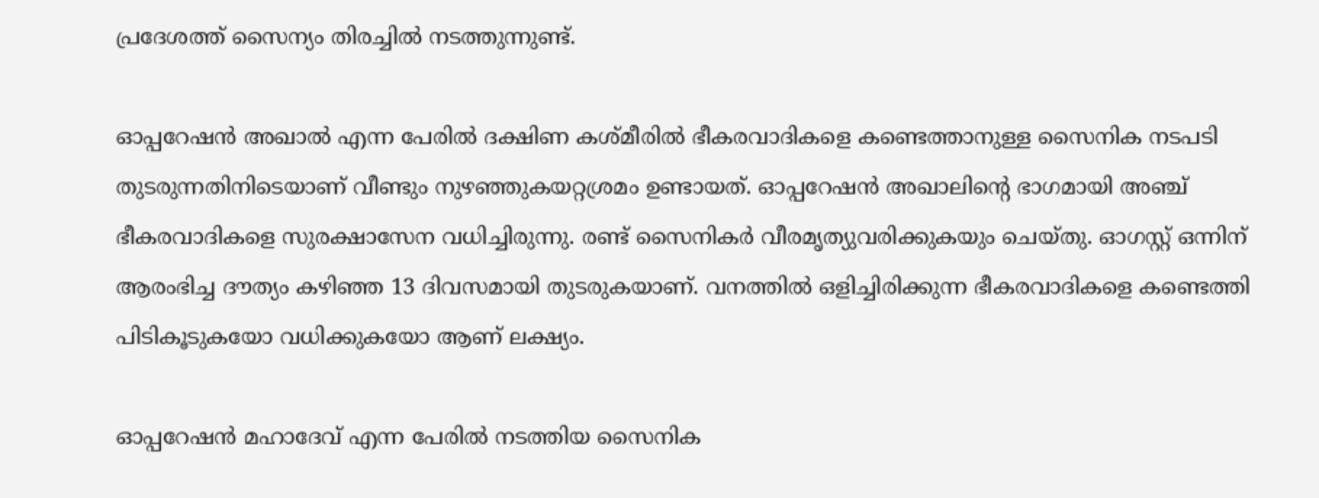പ്രദേശത്ത് സൈന്യം തിരച്ചില്‍ നടത്തുന്നുണ്ട്.

ഓപ്പറേഷന്‍ അഖാല്‍ എന്ന പേരില്‍ ദക്ഷിണ കശ്മീരില്‍ ഭീകരവാദികളെ കണ്ടെത്താനുള്ള സൈനിക നടപടി തുടരുന്നതിനിടെയാണ് വീണ്ടും നുഴഞ്ഞുകയറ്റശ്രമം ഉണ്ടായത്. ഓപ്പറേഷന്‍ അഖാലിന്റെ ഭാഗമായി അഞ്ച് ഭീകരവാദികളെ സുരക്ഷാസേന വധിച്ചിരുന്നു. രണ്ട് സൈനികര്‍ വീരമൃത്യുവരിക്കുകയും ചെയ്തു. ഓഗസ്റ്റ് ഒന്നിന് ആരംഭിച്ച ദൗത്യം കഴിഞ്ഞ 13 ദിവസമായി തുടരുകയാണ്. വനത്തില്‍ ഒളിച്ചിരിക്കുന്ന ഭീകരവാദികളെ കണ്ടെത്തി പിടികൂടുകയോ വധിക്കുകയോ ആണ് ലക്ഷ്യം.

ഓപ്പറേഷന്‍ മഹാദേവ് എന്ന പേരില്‍ നടത്തിയ സൈനിക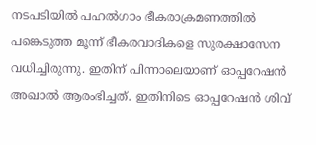നടപടിയില്‍ പഹല്‍ഗാം ഭീകരാക്രമണത്തില്‍ പങ്കെടുത്ത മൂന്ന് ഭീകരവാദികളെ സുരക്ഷാസേന വധിച്ചിരുന്നു. ഇതിന് പിന്നാലെയാണ് ഓപ്പറേഷന്‍ അഖാല്‍ ആരംഭിച്ചത്. ഇതിനിടെ ഓപ്പറേഷന്‍ ശിവ്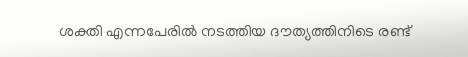ശക്തി എന്നപേരില്‍ നടത്തിയ ദൗത്യത്തിനിടെ രണ്ട്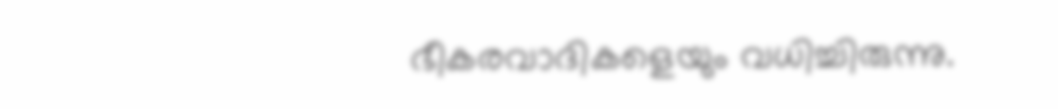ഭീകരവാദികളെയും വധിച്ചിരുന്നു.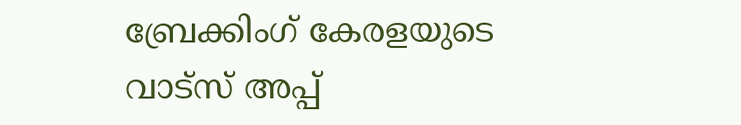ബ്രേക്കിംഗ് കേരളയുടെ വാട്സ് അപ്പ്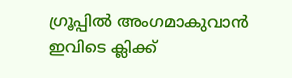ഗ്രൂപ്പിൽ അംഗമാകുവാൻ ഇവിടെ ക്ലിക്ക്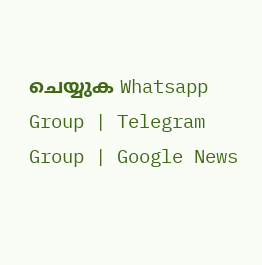ചെയ്യുക Whatsapp Group | Telegram Group | Google News